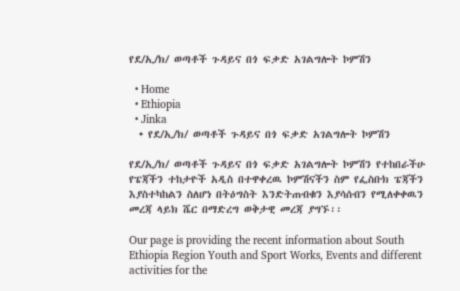የደ/ኢ/ክ/ ወጣቶች ጉዳይና በጎ ፍቃድ አገልግሎት ኮምሽን

  • Home
  • Ethiopia
  • Jinka
  • የደ/ኢ/ክ/ ወጣቶች ጉዳይና በጎ ፍቃድ አገልግሎት ኮምሽን

የደ/ኢ/ክ/ ወጣቶች ጉዳይና በጎ ፍቃድ አገልግሎት ኮምሽን የተከበራችሁ የፔጃችን ተከታዮች አዲስ በተዋቀረዉ ኮምሽናችን ስም የፌስቡክ ፔጃችን እያስተካከልን ስለሆነ በትዕግስት እንድትጠብቁን እያሳሰብን የሚለቀቀዉን መረጃ ላይክ ሼር በማድረግ ወቅታዊ መረጃ ያግኙ፡፡

Our page is providing the recent information about South Ethiopia Region Youth and Sport Works, Events and different activities for the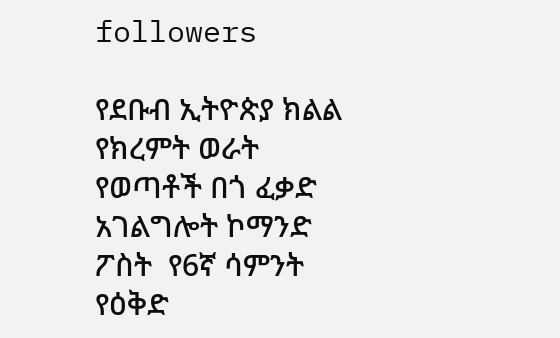followers

የደቡብ ኢትዮጵያ ክልል የክረምት ወራት የወጣቶች በጎ ፈቃድ አገልግሎት ኮማንድ  ፖስት  የ6ኛ ሳምንት የዕቅድ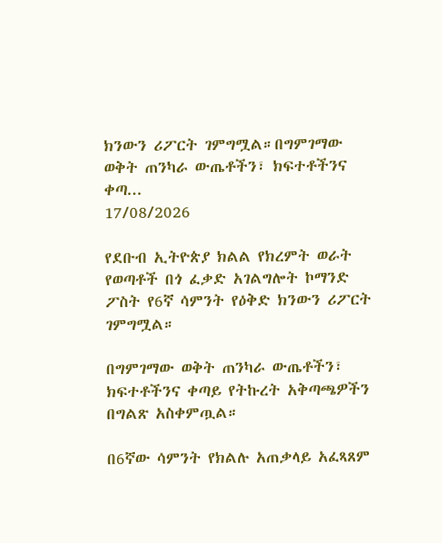ክንውን ሪፖርት ገምግሟል።በግምገማው  ወቅት ጠንካራ ውጤቶችን፣ ክፍተቶችንና ቀጣ...
17/08/2026

የደቡብ ኢትዮጵያ ክልል የክረምት ወራት የወጣቶች በጎ ፈቃድ አገልግሎት ኮማንድ ፖስት የ6ኛ ሳምንት የዕቅድ ክንውን ሪፖርት ገምግሟል።

በግምገማው ወቅት ጠንካራ ውጤቶችን፣ ክፍተቶችንና ቀጣይ የትኩረት አቅጣጫዎችን በግልጽ አስቀምጧል።

በ6ኛው ሳምንት የክልሉ አጠቃላይ አፈጻጸም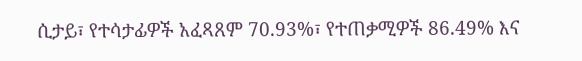ሲታይ፣ የተሳታፊዎች አፈጻጸም 70.93%፣ የተጠቃሚዎች 86.49% እና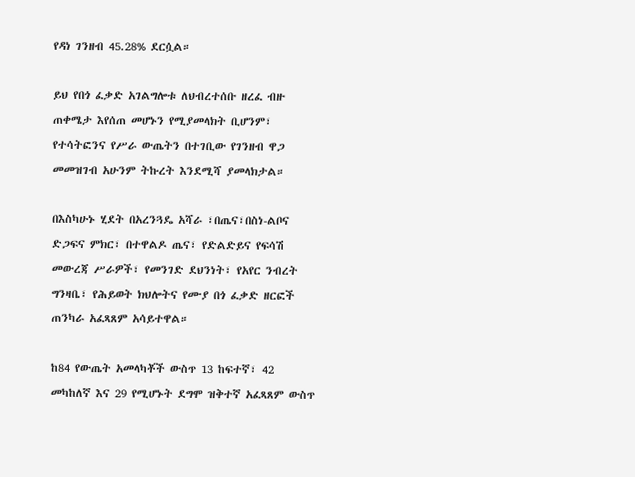የዳነ ገንዘብ 45.28% ደርሷል።

ይህ የበጎ ፈቃድ አገልግሎቱ ለህብረተሰቡ ዘረፈ ብዙ ጠቀሜታ እየሰጠ መሆኑን የሚያመላክት ቢሆንም፣ የተሳትፎንና የሥራ ውጤትን በተገቢው የገንዘብ ዋጋ መመዝገብ አሁንም ትኩረት እንደሚሻ ያመላክታል።

በእስካሁኑ ሂደት በአረንጓዴ አሻራ ፣በጤና፣በስነ-ልቦና ድጋፍና ምክር፣ በተዋልዶ ጤና፣ የድልድይና የፍሳሽ መውረጃ ሥራዎች፣ የመንገድ ደህንነት፣ የአየር ንብረት ግንዛቤ፣ የሕይወት ክህሎትና የሙያ በጎ ፈቃድ ዘርፎች ጠንካራ አፈጻጸም አሳይተዋል።

ከ84 የውጤት አመላካቾች ውስጥ 13 ከፍተኛ፣ 42 መካከለኛ እና 29 የሚሆኑት ደግሞ ዝቅተኛ አፈጻጸም ውስጥ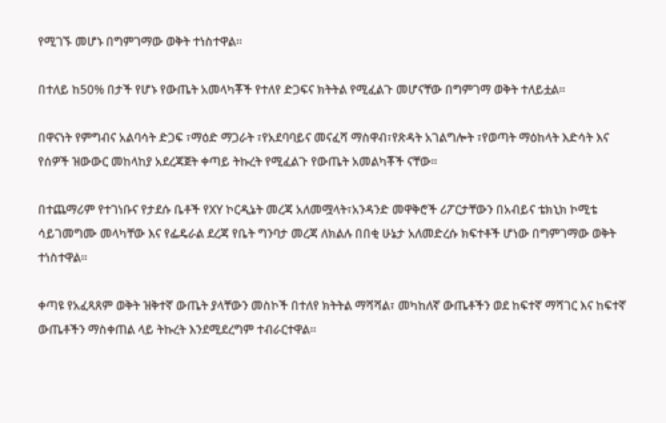የሚገኙ መሆኑ በግምገማው ወቅት ተነስተዋል።

በተለይ ከ50% በታች የሆኑ የውጤት አመላካቾች የተለየ ድጋፍና ክትትል የሚፈልጉ መሆናቸው በግምገማ ወቅት ተለይቷል።

በዋናነት የምግብና አልባሳት ድጋፍ ፣ማዕድ ማጋራት ፣የአደባባይና መናፈሻ ማስዋብ፣የጽዳት አገልግሎት ፣የወጣት ማዕከላት እድሳት እና የሰዎች ዝውውር መከላከያ አደረጃጀት ቀጣይ ትኩረት የሚፈልጉ የውጤት አመልካቾች ናቸው።

በተጨማሪም የተገነቡና የታደሱ ቤቶች የXY ኮርዲኔት መረጃ አለመሟላት፣አንዳንድ መዋቅሮች ሪፖርታቸውን በአብይና ቴክኒክ ኮሚቴ ሳይገመግሙ መላካቸው እና የፌዴራል ደረጃ የቤት ግንባታ መረጃ ለክልሉ በበቂ ሁኔታ አለመድረሱ ክፍተቶች ሆነው በግምገማው ወቅት ተነስተዋል።

ቀጣዩ የአፈጻጸም ወቅት ዝቅተኛ ውጤት ያላቸውን መስኮች በተለየ ክትትል ማሻሻል፣ መካከለኛ ውጤቶችን ወደ ከፍተኛ ማሻገር እና ከፍተኛ ውጤቶችን ማስቀጠል ላይ ትኩረት እንደሚደረግም ተብራርተዋል።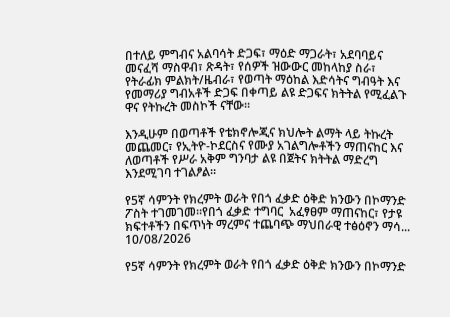በተለይ ምግብና አልባሳት ድጋፍ፣ ማዕድ ማጋራት፣ አደባባይና መናፈሻ ማስዋብ፣ ጽዳት፣ የሰዎች ዝውውር መከላከያ ስራ፣ የትራፊክ ምልክት/ዜብራ፣ የወጣት ማዕከል እድሳትና ግብዓት እና የመማሪያ ግብአቶች ድጋፍ በቀጣይ ልዩ ድጋፍና ክትትል የሚፈልጉ ዋና የትኩረት መስኮች ናቸው።

እንዲሁም በወጣቶች የቴክኖሎጂና ክህሎት ልማት ላይ ትኩረት መጨመር፣ የኢትዮ-ኮደርስና የሙያ አገልግሎቶችን ማጠናከር እና ለወጣቶች የሥራ አቅም ግንባታ ልዩ በጀትና ክትትል ማድረግ እንደሚገባ ተገልፆል።

የ5ኛ ሳምንት የክረምት ወራት የበጎ ፈቃድ ዕቅድ ክንውን በኮማንድ ፖስት ተገመገመ።የበጎ ፈቃድ ተግባር  አፈፃፀም ማጠናከር፣ የታዩ ክፍተቶችን በፍጥነት ማረምና ተጨባጭ ማህበራዊ ተፅዕኖን ማሳ...
10/08/2026

የ5ኛ ሳምንት የክረምት ወራት የበጎ ፈቃድ ዕቅድ ክንውን በኮማንድ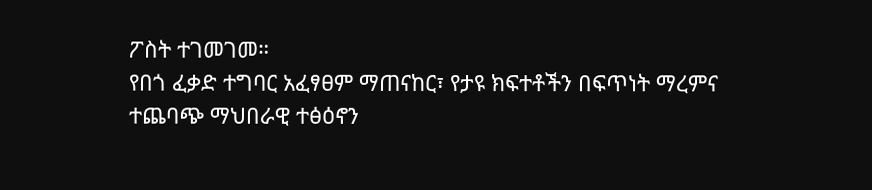ፖስት ተገመገመ።
የበጎ ፈቃድ ተግባር አፈፃፀም ማጠናከር፣ የታዩ ክፍተቶችን በፍጥነት ማረምና ተጨባጭ ማህበራዊ ተፅዕኖን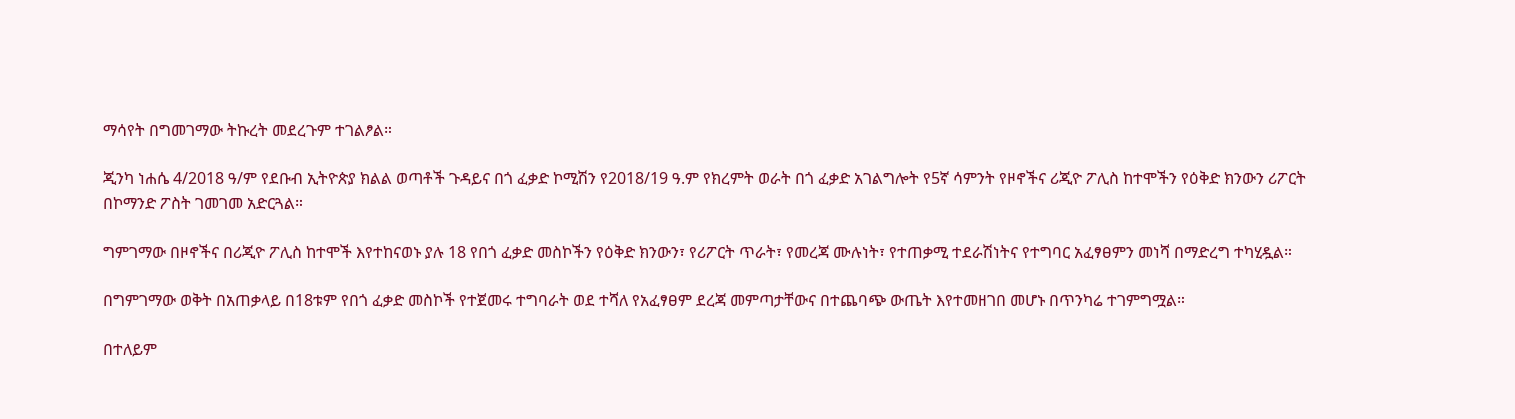ማሳየት በግመገማው ትኩረት መደረጉም ተገልፆል።

ጂንካ ነሐሴ 4/2018 ዓ/ም የደቡብ ኢትዮጵያ ክልል ወጣቶች ጉዳይና በጎ ፈቃድ ኮሚሽን የ2018/19 ዓ.ም የክረምት ወራት በጎ ፈቃድ አገልግሎት የ5ኛ ሳምንት የዞኖችና ሪጂዮ ፖሊስ ከተሞችን የዕቅድ ክንውን ሪፖርት በኮማንድ ፖስት ገመገመ አድርጓል።

ግምገማው በዞኖችና በሪጂዮ ፖሊስ ከተሞች እየተከናወኑ ያሉ 18 የበጎ ፈቃድ መስኮችን የዕቅድ ክንውን፣ የሪፖርት ጥራት፣ የመረጃ ሙሉነት፣ የተጠቃሚ ተደራሽነትና የተግባር አፈፃፀምን መነሻ በማድረግ ተካሂዷል።

በግምገማው ወቅት በአጠቃላይ በ18ቱም የበጎ ፈቃድ መስኮች የተጀመሩ ተግባራት ወደ ተሻለ የአፈፃፀም ደረጃ መምጣታቸውና በተጨባጭ ውጤት እየተመዘገበ መሆኑ በጥንካሬ ተገምግሟል።

በተለይም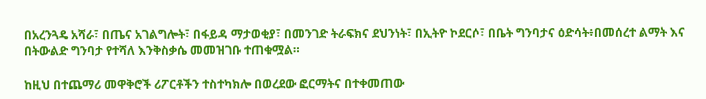በአረንጓዴ አሻራ፣ በጤና አገልግሎት፣ በፋይዳ ማታወቂያ፣ በመንገድ ትራፍክና ደህንነት፣ በኢትዮ ኮደርሶ፣ በቤት ግንባታና ዕድሳት፥በመሰረተ ልማት እና በትውልድ ግንባታ የተሻለ እንቅስቃሴ መመዝገቡ ተጠቁሟል።

ከዚህ በተጨማሪ መዋቅሮች ሪፖርቶችን ተስተካክሎ በወረደው ፎርማትና በተቀመጠው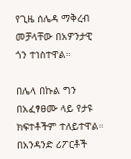የጊዜ ሰሌዳ ማቅረብ መቻላቸው በአዎንታዊ ጎን ተነስተዋል።

በሌላ በኩል ግን በአፈፃፀሙ ላይ የታዩ ክፍተቶችም ተለይተዋል። በአንዳንድ ሪፖርቶች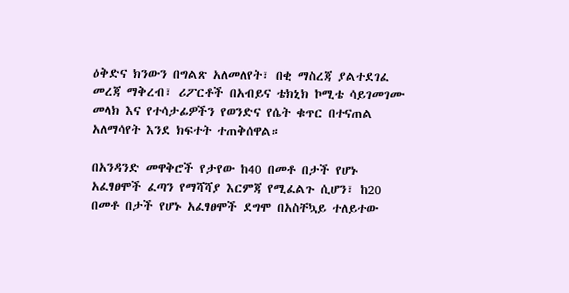ዕቅድና ክንውን በግልጽ አለመለየት፣ በቂ ማስረጃ ያልተደገፈ መረጃ ማቅረብ፣ ሪፖርቶች በአብይና ቴክኒክ ኮሚቴ ሳይገመገሙ መላክ እና የተሳታፊዎችን የወንድና የሴት ቁጥር በተናጠል አለማሳየት እንደ ክፍተት ተጠቅሰዋል።

በአንዳንድ መዋቅሮች የታየው ከ40 በመቶ በታች የሆኑ አፈፃፀሞች ፈጣን የማሻሻያ እርምጃ የሚፈልጉ ሲሆን፣ ከ20 በመቶ በታች የሆኑ አፈፃፀሞች ደግሞ በአስቸኳይ ተለይተው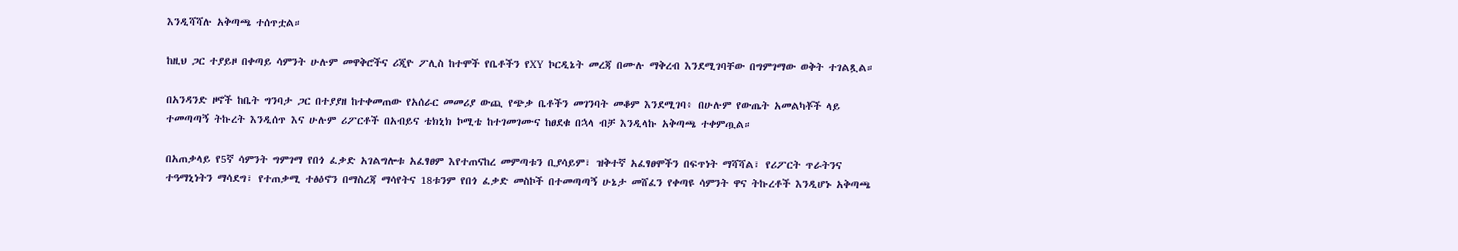እንዲሻሻሉ አቅጣጫ ተሰጥቷል።

ከዚህ ጋር ተያይዞ በቀጣይ ሳምንት ሁሉም መዋቅሮችና ሪጂዮ ፖሊስ ከተሞች የቤቶችን የXY ኮርዲኔት መረጃ በሙሉ ማቅረብ እንደሚገባቸው በግምገማው ወቅት ተገልጿል።

በአንዳንድ ዞኖች ከቤት ግንባታ ጋር በተያያዘ ከተቀመጠው የአሰራር መመሪያ ውጪ የጭቃ ቤቶችን መገንባት መቆም እንደሚገባ፥ በሁሉም የውጤት አመልካቾች ላይ ተመጣጣኝ ትኩረት እንዲሰጥ እና ሁሉም ሪፖርቶች በአብይና ቴክኒክ ኮሚቴ ከተገመገሙና ከፀደቁ በኋላ ብቻ እንዲላኩ አቅጣጫ ተቀምጧል።

በአጠቃላይ የ5ኛ ሳምንት ግምገማ የበጎ ፈቃድ አገልግሎቱ አፈፃፀም እየተጠናከረ መምጣቱን ቢያሳይም፣ ዝቅተኛ አፈፃፀሞችን በፍጥነት ማሻሻል፣ የሪፖርት ጥራትንና ተዓማኒነትን ማሳደግ፣ የተጠቃሚ ተፅዕኖን በማስረጃ ማሳየትና 18ቱንም የበጎ ፈቃድ መስኮች በተመጣጣኝ ሁኔታ መሸፈን የቀጣዩ ሳምንት ዋና ትኩረቶች እንዲሆኑ አቅጣጫ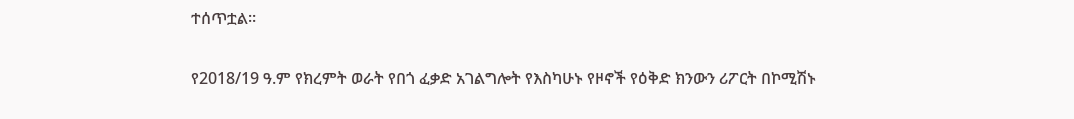ተሰጥቷል።

የ2018/19 ዓ.ም የክረምት ወራት የበጎ ፈቃድ አገልግሎት የእስካሁኑ የዞኖች የዕቅድ ክንውን ሪፖርት በኮሚሽኑ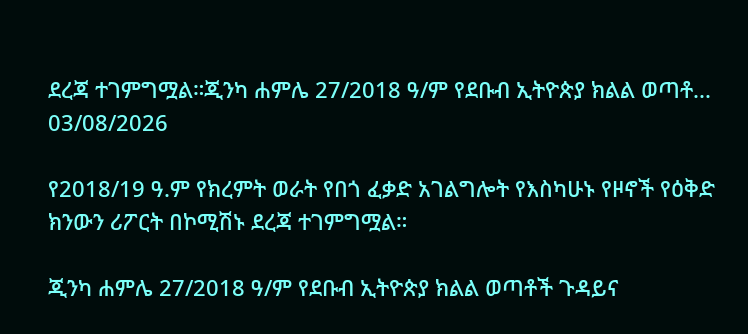ደረጃ ተገምግሟል።ጂንካ ሐምሌ 27/2018 ዓ/ም የደቡብ ኢትዮጵያ ክልል ወጣቶ...
03/08/2026

የ2018/19 ዓ.ም የክረምት ወራት የበጎ ፈቃድ አገልግሎት የእስካሁኑ የዞኖች የዕቅድ ክንውን ሪፖርት በኮሚሽኑ ደረጃ ተገምግሟል።

ጂንካ ሐምሌ 27/2018 ዓ/ም የደቡብ ኢትዮጵያ ክልል ወጣቶች ጉዳይና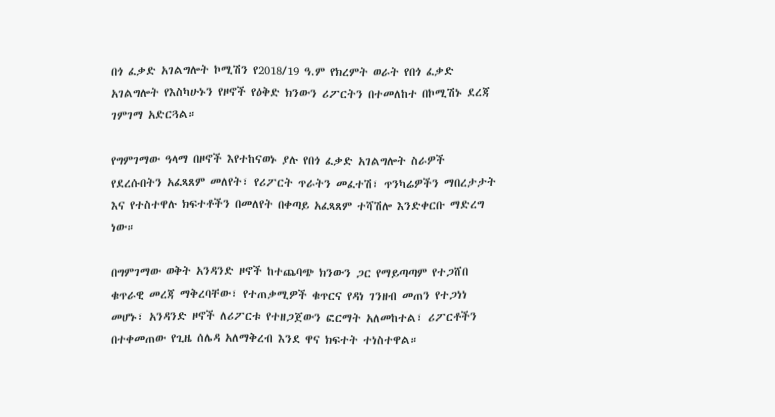በጎ ፈቃድ አገልግሎት ኮሚሽን የ2018/19 ዓ.ም የክረምት ወራት የበጎ ፈቃድ አገልግሎት የእስካሁኑን የዞኖች የዕቅድ ክንውን ሪፖርትን በተመለከተ በኮሚሽኑ ደረጃ ገምገማ አድርጓል።

የግምገማው ዓላማ በዞኖች እየተከናወኑ ያሉ የበጎ ፈቃድ አገልግሎት ስራዎች የደረሱበትን አፈጻጸም መለየት፣ የሪፖርት ጥራትን መፈተሽ፣ ጥንካሬዎችን ማበረታታት እና የተስተዋሉ ክፍተቶችን በመለየት በቀጣይ አፈጻጸም ተሻሽሎ እንድቀርቡ ማድረግ ነው።

በግምገማው ወቅት አንዳንድ ዞኖች ከተጨባጭ ክንውን ጋር የማይጣጣም የተጋሸበ ቁጥራዊ መረጃ ማቅረባቸው፣ የተጠቃሚዎች ቁጥርና የዳነ ገንዘብ መጠን የተጋነነ መሆኑ፣ አንዳንድ ዞኖች ለሪፖርቱ የተዘጋጀውን ፎርማት አለመከተል፣ ሪፖርቶችን በተቀመጠው የጊዜ ሰሌዳ አለማቅረብ እንደ ዋና ክፍተት ተነስተዋል።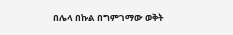በሌላ በኩል በግምገማው ወቅት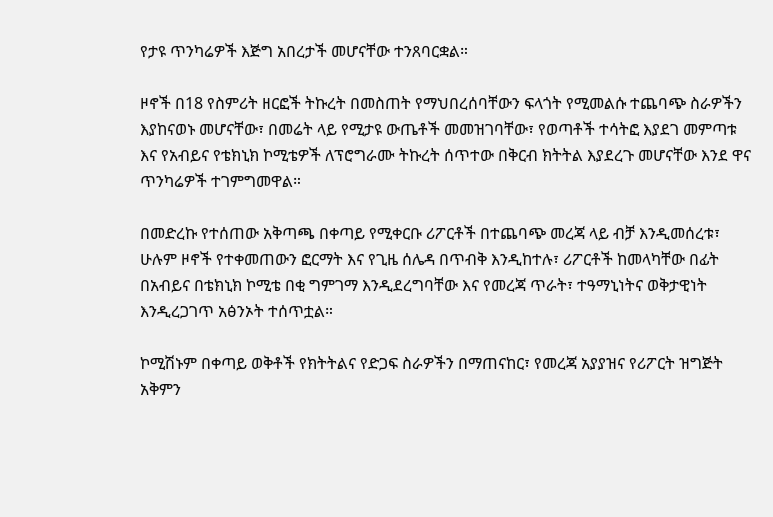የታዩ ጥንካሬዎች እጅግ አበረታች መሆናቸው ተንጸባርቋል።

ዞኖች በ18 የስምሪት ዘርፎች ትኩረት በመስጠት የማህበረሰባቸውን ፍላጎት የሚመልሱ ተጨባጭ ስራዎችን እያከናወኑ መሆናቸው፣ በመሬት ላይ የሚታዩ ውጤቶች መመዝገባቸው፣ የወጣቶች ተሳትፎ እያደገ መምጣቱ እና የአብይና የቴክኒክ ኮሚቴዎች ለፕሮግራሙ ትኩረት ሰጥተው በቅርብ ክትትል እያደረጉ መሆናቸው እንደ ዋና ጥንካሬዎች ተገምግመዋል።

በመድረኩ የተሰጠው አቅጣጫ በቀጣይ የሚቀርቡ ሪፖርቶች በተጨባጭ መረጃ ላይ ብቻ እንዲመሰረቱ፣ ሁሉም ዞኖች የተቀመጠውን ፎርማት እና የጊዜ ሰሌዳ በጥብቅ እንዲከተሉ፣ ሪፖርቶች ከመላካቸው በፊት በአብይና በቴክኒክ ኮሚቴ በቂ ግምገማ እንዲደረግባቸው እና የመረጃ ጥራት፣ ተዓማኒነትና ወቅታዊነት እንዲረጋገጥ አፅንኦት ተሰጥቷል።

ኮሚሽኑም በቀጣይ ወቅቶች የክትትልና የድጋፍ ስራዎችን በማጠናከር፣ የመረጃ አያያዝና የሪፖርት ዝግጅት አቅምን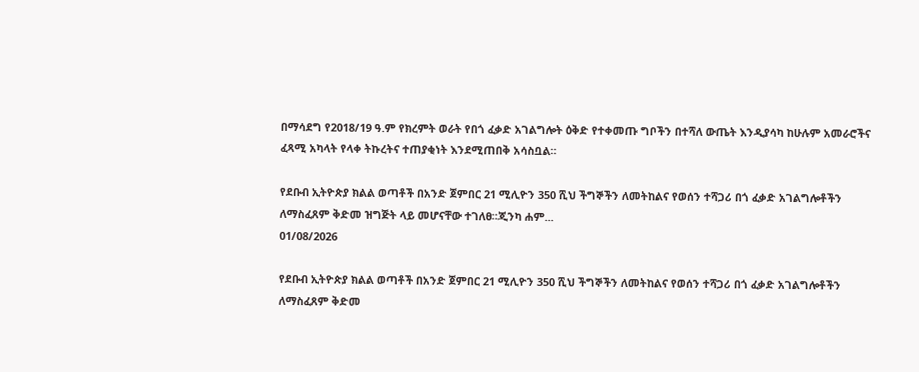በማሳደግ የ2018/19 ዓ.ም የክረምት ወራት የበጎ ፈቃድ አገልግሎት ዕቅድ የተቀመጡ ግቦችን በተሻለ ውጤት እንዲያሳካ ከሁሉም አመራሮችና ፈጻሚ አካላት የላቀ ትኩረትና ተጠያቂነት እንደሚጠበቅ አሳስቧል።

የደቡብ ኢትዮጵያ ክልል ወጣቶች በአንድ ጀምበር 21 ሚሊዮን 350 ሺህ ችግኞችን ለመትከልና የወሰን ተሻጋሪ በጎ ፈቃድ አገልግሎቶችን ለማስፈጸም ቅድመ ዝግጅት ላይ መሆናቸው ተገለፀ።ጂንካ ሐም...
01/08/2026

የደቡብ ኢትዮጵያ ክልል ወጣቶች በአንድ ጀምበር 21 ሚሊዮን 350 ሺህ ችግኞችን ለመትከልና የወሰን ተሻጋሪ በጎ ፈቃድ አገልግሎቶችን ለማስፈጸም ቅድመ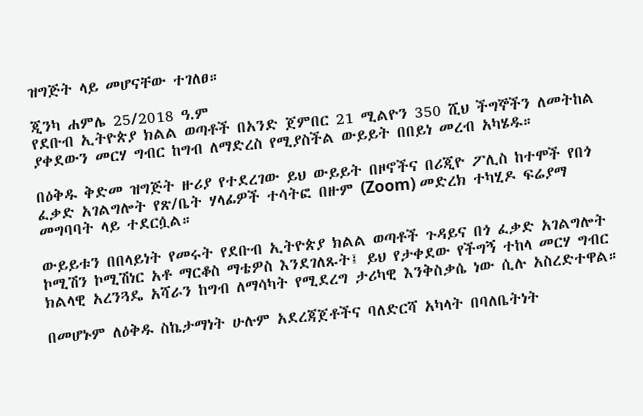ዝግጅት ላይ መሆናቸው ተገለፀ።

ጂንካ ሐምሌ 25/2018 ዓ.ም
የደቡብ ኢትዮጵያ ክልል ወጣቶች በአንድ ጀምበር 21 ሚልዮን 350 ሺህ ችግኞችን ለመትከል ያቀደውን መርሃ ግብር ከግብ ለማድረስ የሚያስችል ውይይት በበይነ መረብ አካሄዱ።

በዕቅዱ ቅድመ ዝግጅት ዙሪያ የተደረገው ይህ ውይይት በዞኖችና በሪጂዮ ፖሊስ ከተሞች የበጎ ፈቃድ አገልግሎት የጽ/ቤት ሃላፊዎች ተሳትፎ በዙም (Zoom) መድረክ ተካሂዶ ፍሬያማ መግባባት ላይ ተደርሷል።

ውይይቱን በበላይነት የመሩት የደቡብ ኢትዮጵያ ክልል ወጣቶች ጉዳይና በጎ ፈቃድ አገልግሎት ኮሚሽን ኮሚሽነር አቶ ማርቆስ ማቴዎስ እንደገለጹት፤ ይህ የታቀደው የችግኝ ተከላ መርሃ ግብር ክልላዊ አረንጓዴ አሻራን ከግብ ለማሳካት የሚደረግ ታሪካዊ እንቅስቃሴ ነው ሲሉ አስረድተዋል።

በመሆኑም ለዕቅዱ ስኬታማነት ሁሉም አደረጃጀቶችና ባለድርሻ አካላት በባለቤትነት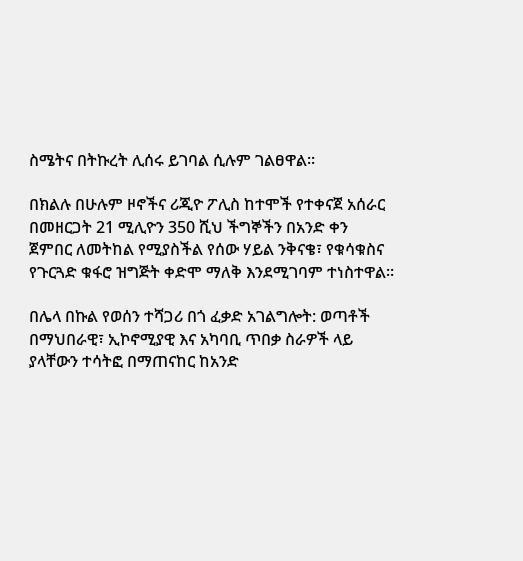ስሜትና በትኩረት ሊሰሩ ይገባል ሲሉም ገልፀዋል።

በክልሉ በሁሉም ዞኖችና ሪጂዮ ፖሊስ ከተሞች የተቀናጀ አሰራር በመዘርጋት 21 ሚሊዮን 350 ሺህ ችግኞችን በአንድ ቀን ጀምበር ለመትከል የሚያስችል የሰው ሃይል ንቅናቄ፣ የቁሳቁስና የጉርጓድ ቁፋሮ ዝግጅት ቀድሞ ማለቅ እንደሚገባም ተነስተዋል።

በሌላ በኩል የወሰን ተሻጋሪ በጎ ፈቃድ አገልግሎት: ወጣቶች በማህበራዊ፣ ኢኮኖሚያዊ እና አካባቢ ጥበቃ ስራዎች ላይ ያላቸውን ተሳትፎ በማጠናከር ከአንድ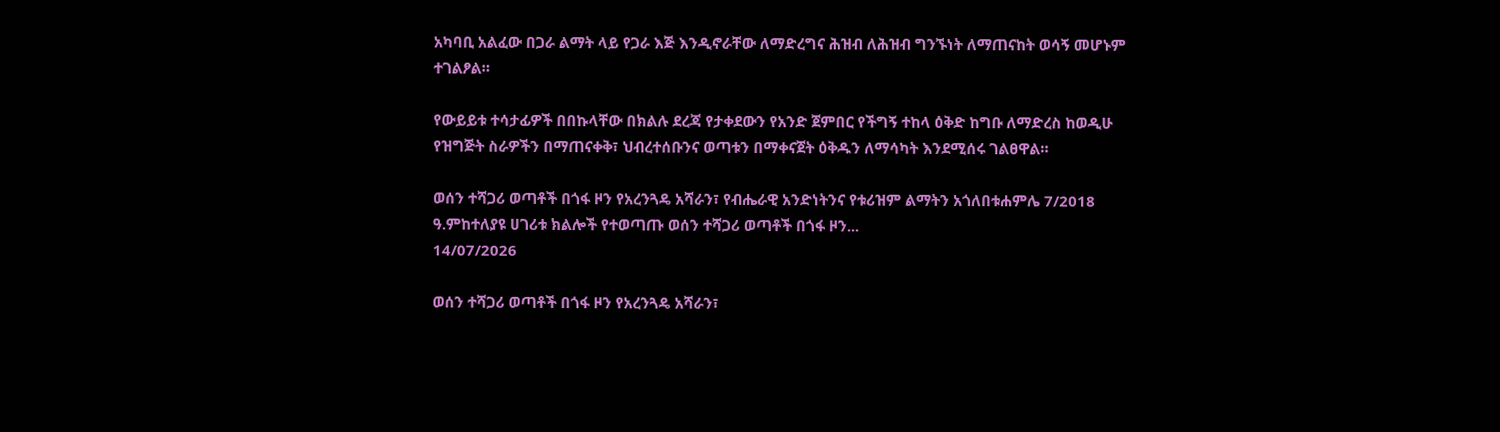አካባቢ አልፈው በጋራ ልማት ላይ የጋራ እጅ እንዲኖራቸው ለማድረግና ሕዝብ ለሕዝብ ግንኙነት ለማጠናከት ወሳኝ መሆኑም ተገልፆል።

የውይይቱ ተሳታፊዎች በበኩላቸው በክልሉ ደረጃ የታቀደውን የአንድ ጀምበር የችግኝ ተከላ ዕቅድ ከግቡ ለማድረስ ከወዲሁ የዝግጅት ስራዎችን በማጠናቀቅ፣ ህብረተሰቡንና ወጣቱን በማቀናጀት ዕቅዱን ለማሳካት እንደሚሰሩ ገልፀዋል።

ወሰን ተሻጋሪ ወጣቶች በጎፋ ዞን የአረንጓዴ አሻራን፣ የብሔራዊ አንድነትንና የቱሪዝም ልማትን አጎለበቱሐምሌ 7/2018 ዓ.ምከተለያዩ ሀገሪቱ ክልሎች የተወጣጡ ወሰን ተሻጋሪ ወጣቶች በጎፋ ዞን...
14/07/2026

ወሰን ተሻጋሪ ወጣቶች በጎፋ ዞን የአረንጓዴ አሻራን፣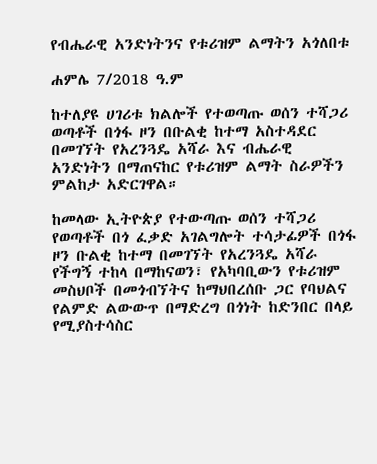የብሔራዊ አንድነትንና የቱሪዝም ልማትን አጎለበቱ

ሐምሌ 7/2018 ዓ.ም

ከተለያዩ ሀገሪቱ ክልሎች የተወጣጡ ወሰን ተሻጋሪ ወጣቶች በጎፋ ዞን በቡልቂ ከተማ አስተዳደር በመገኘት የአረንጓዴ አሻራ እና ብሔራዊ አንድነትን በማጠናከር የቱሪዝም ልማት ስራዎችን ምልከታ አድርገዋል።

ከመላው ኢትዮጵያ የተውጣጡ ወሰን ተሻጋሪ የወጣቶች በጎ ፈቃድ አገልግሎት ተሳታፊዎች በጎፋ ዞን ቡልቂ ከተማ በመገኘት የአረንጓዴ አሻራ የችግኝ ተከላ በማከናወን፣ የአካባቢውን የቱሪዝም መስህቦች በመጎብኘትና ከማህበረሰቡ ጋር የባህልና የልምድ ልውውጥ በማድረግ በጎነት ከድንበር በላይ የሚያስተሳስር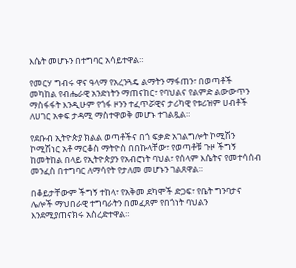እሴት መሆኑን በተግባር አሳይተዋል።

የመርሃ ግብሩ ዋና ዓላማ የአረንጓዴ ልማትን ማፋጠን፣ በወጣቶች መካከል የብሔራዊ አንድነትን ማጠናከር፣ የባህልና የልምድ ልውውጥን ማስፋፋት እንዲሁም የጎፋ ዞንን ተፈጥሯዊና ታሪካዊ የቱሪዝም ሀብቶች ለሀገር አቀፍ ታዳሚ ማስተዋወቅ መሆኑ ተገልጿል።

የደቡብ ኢትዮጵያ ክልል ወጣቶችና በጎ ፍቃድ አገልግሎት ኮሚሽን ኮሚሽነር አቶ ማርቆስ ማትዮስ በበኩላቸው፣ የወጣቶቹ ጉዞ ችግኝ ከመትከል በላይ የኢትዮጵያን የአብሮነት ባህል፣ የሰላም እሴትና የመተሳሰብ መንፈስ በተግባር ለማሳየት የታለመ መሆኑን ገልጸዋል።

በቆይታቸውም ችግኝ ተከላ፣ የአቅመ ደካሞች ድጋፍ፣ የቤት ግንባታና ሌሎች ማህበራዊ ተግባራትን በመፈጸም የበጎነት ባህልን እንደሚያጠናክሩ አስረድተዋል።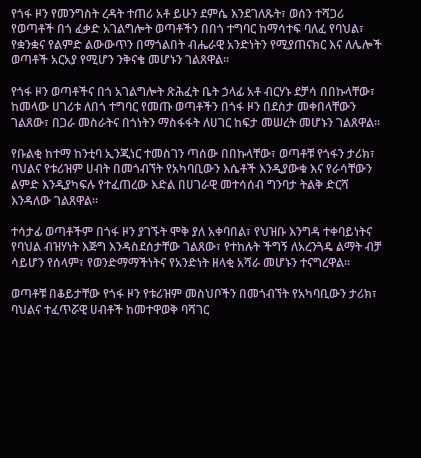የጎፋ ዞን የመንግስት ረዳት ተጠሪ አቶ ይሁን ደምሴ እንደገለጹት፣ ወሰን ተሻጋሪ የወጣቶች በጎ ፈቃድ አገልግሎት ወጣቶችን በበጎ ተግባር ከማሳተፍ ባለፈ የባህል፣ የቋንቋና የልምድ ልውውጥን በማጎልበት ብሔራዊ አንድነትን የሚያጠናክር እና ለሌሎች ወጣቶች አርአያ የሚሆን ንቅናቄ መሆኑን ገልጸዋል።

የጎፋ ዞን ወጣቶችና በጎ አገልግሎት ጽሕፈት ቤት ኃላፊ አቶ ብርሃኑ ደቻሳ በበኩላቸው፣ ከመላው ሀገሪቱ ለበጎ ተግባር የመጡ ወጣቶችን በጎፋ ዞን በደስታ መቀበላቸውን ገልጸው፣ በጋራ መስራትና በጎነትን ማስፋፋት ለሀገር ከፍታ መሠረት መሆኑን ገልጸዋል።

የቡልቂ ከተማ ከንቲባ ኢንጂነር ተመስገን ጣሰው በበኩላቸው፣ ወጣቶቹ የጎፋን ታሪክ፣ ባህልና የቱሪዝም ሀብት በመጎብኘት የአካባቢውን እሴቶች እንዲያውቁ እና የራሳቸውን ልምድ እንዲያካፍሉ የተፈጠረው እድል በሀገራዊ መተሳሰብ ግንባታ ትልቅ ድርሻ እንዳለው ገልጸዋል።

ተሳታፊ ወጣቶችም በጎፋ ዞን ያገኙት ሞቅ ያለ አቀባበል፣ የህዝቡ እንግዳ ተቀባይነትና የባህል ብዝሃነት እጅግ እንዳስደሰታቸው ገልጸው፣ የተከሉት ችግኝ ለአረንጓዴ ልማት ብቻ ሳይሆን የሰላም፣ የወንድማማችነትና የአንድነት ዘላቂ አሻራ መሆኑን ተናግረዋል።

ወጣቶቹ በቆይታቸው የጎፋ ዞን የቱሪዝም መስህቦችን በመጎብኘት የአካባቢውን ታሪክ፣ ባህልና ተፈጥሯዊ ሀብቶች ከመተዋወቅ ባሻገር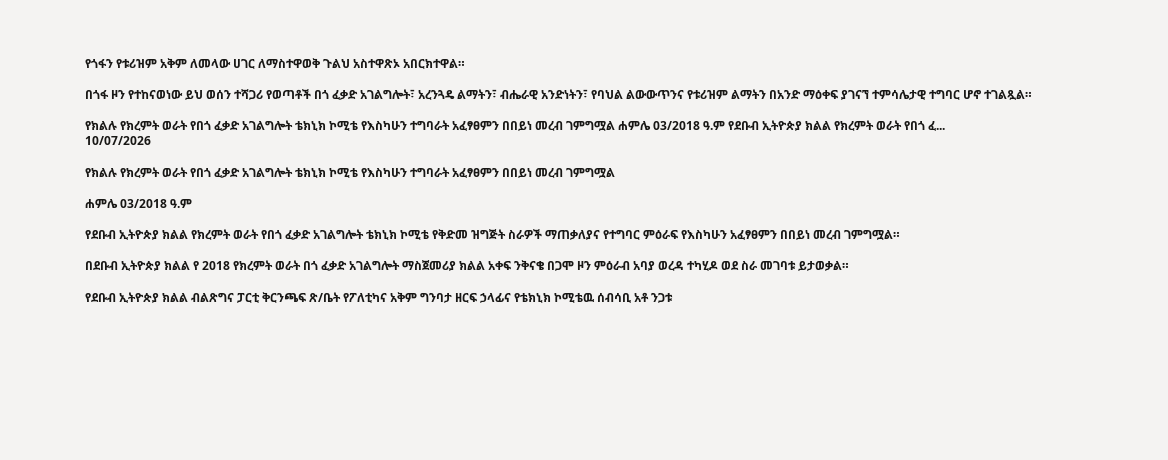የጎፋን የቱሪዝም አቅም ለመላው ሀገር ለማስተዋወቅ ጉልህ አስተዋጽኦ አበርክተዋል።

በጎፋ ዞን የተከናወነው ይህ ወሰን ተሻጋሪ የወጣቶች በጎ ፈቃድ አገልግሎት፣ አረንጓዴ ልማትን፣ ብሔራዊ አንድነትን፣ የባህል ልውውጥንና የቱሪዝም ልማትን በአንድ ማዕቀፍ ያገናኘ ተምሳሌታዊ ተግባር ሆኖ ተገልጿል።

የክልሉ የክረምት ወራት የበጎ ፈቃድ አገልግሎት ቴክኒክ ኮሚቴ የእስካሁን ተግባራት አፈፃፀምን በበይነ መረብ ገምግሟል ሐምሌ 03/2018 ዓ.ም የደቡብ ኢትዮጵያ ክልል የክረምት ወራት የበጎ ፈ...
10/07/2026

የክልሉ የክረምት ወራት የበጎ ፈቃድ አገልግሎት ቴክኒክ ኮሚቴ የእስካሁን ተግባራት አፈፃፀምን በበይነ መረብ ገምግሟል

ሐምሌ 03/2018 ዓ.ም

የደቡብ ኢትዮጵያ ክልል የክረምት ወራት የበጎ ፈቃድ አገልግሎት ቴክኒክ ኮሚቴ የቅድመ ዝግጅት ስራዎች ማጠቃለያና የተግባር ምዕራፍ የእስካሁን አፈፃፀምን በበይነ መረብ ገምግሟል።

በደቡብ ኢትዮጵያ ክልል የ 2018 የክረምት ወራት በጎ ፈቃድ አገልግሎት ማስጀመሪያ ክልል አቀፍ ንቅናቄ በጋሞ ዞን ምዕራብ አባያ ወረዳ ተካሂዶ ወደ ስራ መገባቱ ይታወቃል።

የደቡብ ኢትዮጵያ ክልል ብልጽግና ፓርቲ ቅርንጫፍ ጽ/ቤት የፖለቲካና አቅም ግንባታ ዘርፍ ኃላፊና የቴክኒክ ኮሚቴዉ ሰብሳቢ አቶ ንጋቱ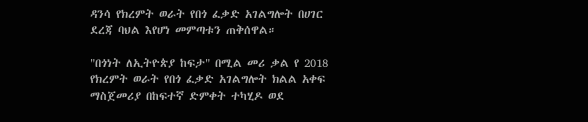ዳንሳ የክረምት ወራት የበጎ ፈቃድ አገልግሎት በሀገር ደረጃ ባህል እየሆነ መምጣቱን ጠቅሰዋል።

"በጎነት ለኢትዮጵያ ከፍታ" በሚል መሪ ቃል የ 2018 የክረምት ወራት የበጎ ፈቃድ አገልግሎት ክልል አቀፍ ማስጀመሪያ በከፍተኛ ድምቀት ተካሂዶ ወደ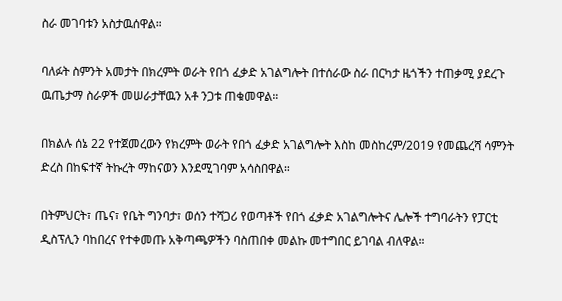ስራ መገባቱን አስታዉሰዋል።

ባለፉት ስምንት አመታት በክረምት ወራት የበጎ ፈቃድ አገልግሎት በተሰራው ስራ በርካታ ዜጎችን ተጠቃሚ ያደረጉ ዉጤታማ ስራዎች መሠራታቸዉን አቶ ንጋቱ ጠቁመዋል።

በክልሉ ሰኔ 22 የተጀመረውን የክረምት ወራት የበጎ ፈቃድ አገልግሎት እስከ መስከረም/2019 የመጨረሻ ሳምንት ድረስ በከፍተኛ ትኩረት ማከናወን እንደሚገባም አሳስበዋል።

በትምህርት፣ ጤና፣ የቤት ግንባታ፣ ወሰን ተሻጋሪ የወጣቶች የበጎ ፈቃድ አገልግሎትና ሌሎች ተግባራትን የፓርቲ ዲስፕሊን ባከበረና የተቀመጡ አቅጣጫዎችን ባስጠበቀ መልኩ መተግበር ይገባል ብለዋል።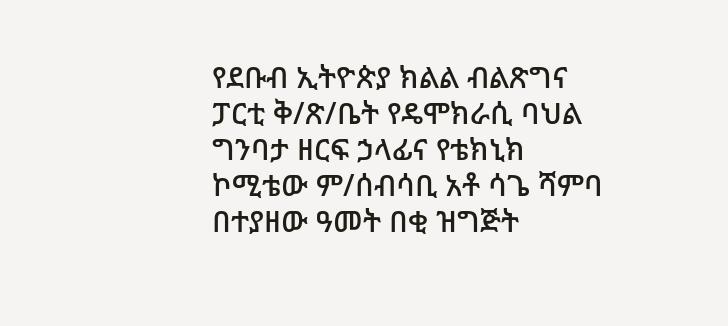የደቡብ ኢትዮጵያ ክልል ብልጽግና ፓርቲ ቅ/ጽ/ቤት የዴሞክራሲ ባህል ግንባታ ዘርፍ ኃላፊና የቴክኒክ ኮሚቴው ም/ሰብሳቢ አቶ ሳጌ ሻምባ በተያዘው ዓመት በቂ ዝግጅት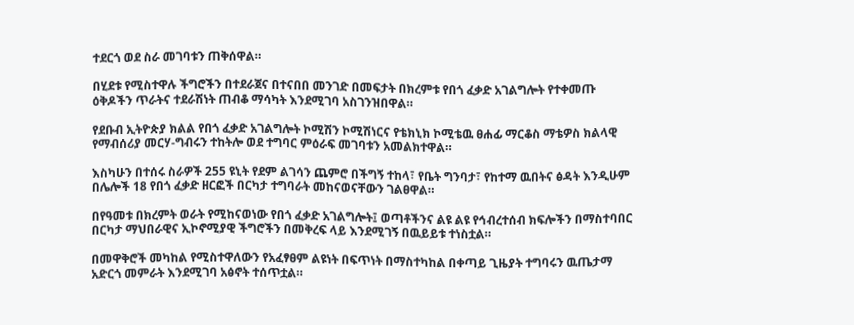ተደርጎ ወደ ስራ መገባቱን ጠቅሰዋል።

በሂደቱ የሚስተዋሉ ችግሮችን በተደራጀና በተናበበ መንገድ በመፍታት በክረምቱ የበጎ ፈቃድ አገልግሎት የተቀመጡ ዕቅዶችን ጥራትና ተደራሽነት ጠብቆ ማሳካት እንደሚገባ አስገንዝበዋል።

የደቡብ ኢትዮጵያ ክልል የበጎ ፈቃድ አገልግሎት ኮሚሽን ኮሚሽነርና የቴክኒክ ኮሚቴዉ ፀሐፊ ማርቆስ ማቴዎስ ክልላዊ የማብሰሪያ መርሃ-ግብሩን ተከትሎ ወደ ተግባር ምዕራፍ መገባቱን አመልክተዋል።

እስካሁን በተሰሩ ስራዎች 255 ዩኒት የደም ልገሳን ጨምሮ በችግኝ ተከላ፣ የቤት ግንባታ፣ የከተማ ዉበትና ፅዳት እንዲሁም በሌሎች 18 የበጎ ፈቃድ ዘርፎች በርካታ ተግባራት መከናወናቸውን ገልፀዋል።

በየዓመቱ በክረምት ወራት የሚከናወነው የበጎ ፈቃድ አገልግሎት፤ ወጣቶችንና ልዩ ልዩ የኅብረተሰብ ክፍሎችን በማስተባበር በርካታ ማህበራዊና ኢኮኖሚያዊ ችግሮችን በመቅረፍ ላይ እንደሚገኝ በዉይይቱ ተነስቷል።

በመዋቅሮች መካከል የሚስተዋለውን የአፈፃፀም ልዩነት በፍጥነት በማስተካከል በቀጣይ ጊዜያት ተግባሩን ዉጤታማ አድርጎ መምራት እንደሚገባ አፅኖት ተሰጥቷል።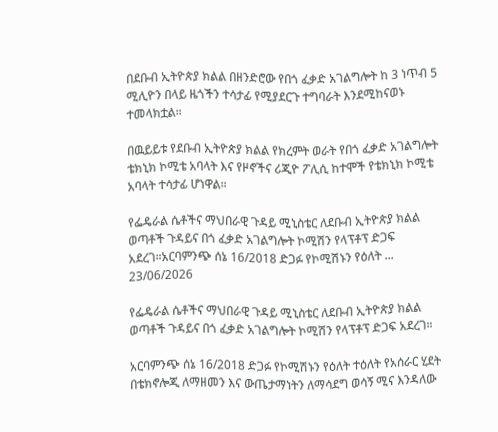በደቡብ ኢትዮጵያ ክልል በዘንድሮው የበጎ ፈቃድ አገልግሎት ከ 3 ነጥብ 5 ሚሊዮን በላይ ዜጎችን ተሳታፊ የሚያደርጉ ተግባራት እንደሚከናወኑ ተመላክቷል።

በዉይይቱ የደቡብ ኢትዮጵያ ክልል የክረምት ወራት የበጎ ፈቃድ አገልግሎት ቴክኒክ ኮሚቴ አባላት እና የዞኖችና ሪጂዮ ፖሊሲ ከተሞች የቴክኒክ ኮሚቴ አባላት ተሳታፊ ሆነዋል።

የፌዴራል ሴቶችና ማህበራዊ ጉዳይ ሚኒስቴር ለደቡብ ኢትዮጵያ ክልል ወጣቶች ጉዳይና በጎ ፈቃድ አገልግሎት ኮሚሽን የላፕቶፕ ድጋፍ አደረገ።አርባምንጭ ሰኔ 16/2018 ድጋፉ የኮሚሽኑን የዕለት ...
23/06/2026

የፌዴራል ሴቶችና ማህበራዊ ጉዳይ ሚኒስቴር ለደቡብ ኢትዮጵያ ክልል ወጣቶች ጉዳይና በጎ ፈቃድ አገልግሎት ኮሚሽን የላፕቶፕ ድጋፍ አደረገ።

አርባምንጭ ሰኔ 16/2018 ድጋፉ የኮሚሽኑን የዕለት ተዕለት የአሰራር ሂደት በቴክኖሎጂ ለማዘመን እና ውጤታማነትን ለማሳደግ ወሳኝ ሚና እንዳለው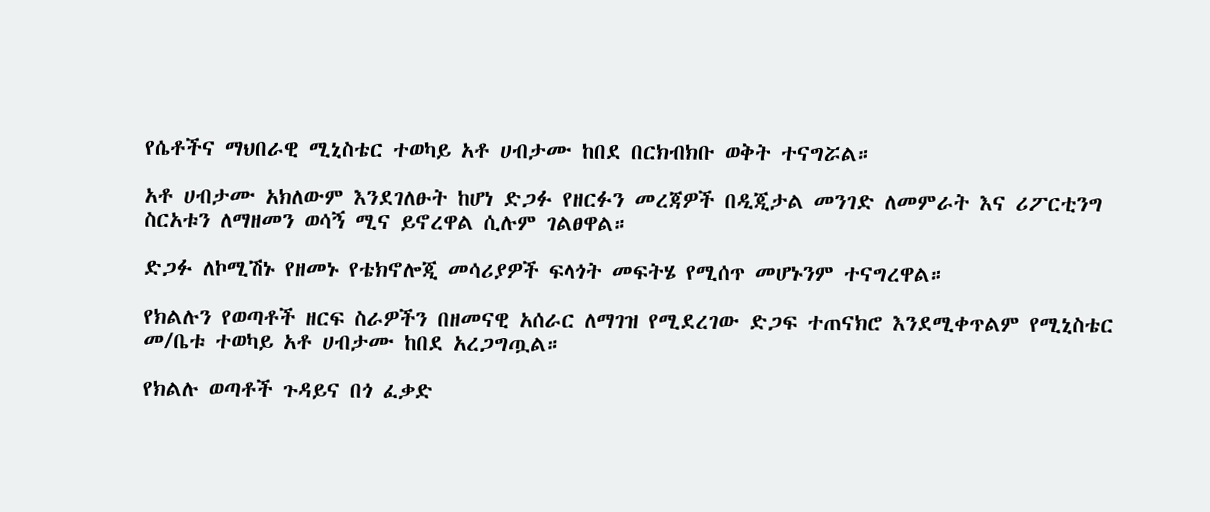የሴቶችና ማህበራዊ ሚኒስቴር ተወካይ አቶ ሀብታሙ ከበደ በርክብክቡ ወቅት ተናግሯል።

አቶ ሀብታሙ አክለውም እንደገለፁት ከሆነ ድጋፉ የዘርፉን መረጃዎች በዲጂታል መንገድ ለመምራት እና ሪፖርቲንግ ስርአቱን ለማዘመን ወሳኝ ሚና ይኖረዋል ሲሉም ገልፀዋል።

ድጋፉ ለኮሚሽኑ የዘመኑ የቴክኖሎጂ መሳሪያዎች ፍላጎት መፍትሄ የሚሰጥ መሆኑንም ተናግረዋል።

የክልሉን የወጣቶች ዘርፍ ስራዎችን በዘመናዊ አሰራር ለማገዝ የሚደረገው ድጋፍ ተጠናክሮ እንደሚቀጥልም የሚኒስቴር መ/ቤቱ ተወካይ አቶ ሀብታሙ ከበደ አረጋግጧል።

የክልሉ ወጣቶች ጉዳይና በጎ ፈቃድ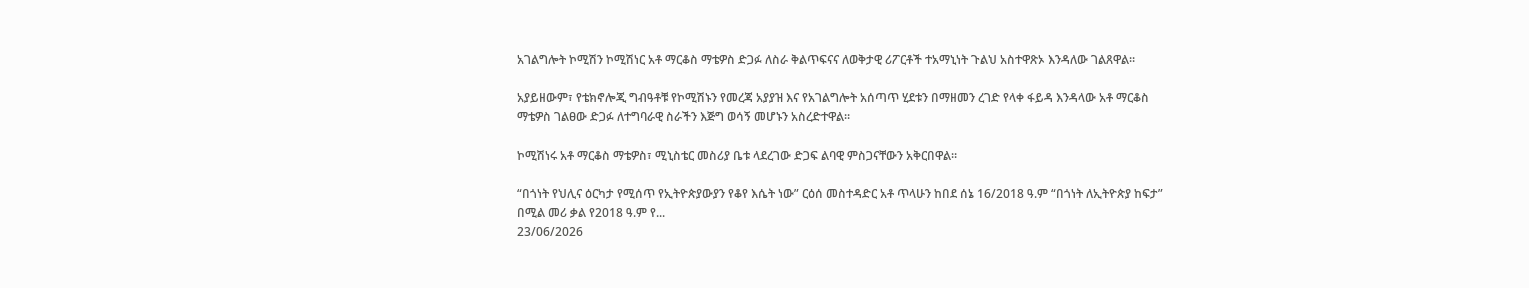አገልግሎት ኮሚሽን ኮሚሽነር አቶ ማርቆስ ማቴዎስ ድጋፉ ለስራ ቅልጥፍናና ለወቅታዊ ሪፖርቶች ተአማኒነት ጉልህ አስተዋጽኦ እንዳለው ገልጸዋል።

አያይዘውም፣ የቴክኖሎጂ ግብዓቶቹ የኮሚሽኑን የመረጃ አያያዝ እና የአገልግሎት አሰጣጥ ሂደቱን በማዘመን ረገድ የላቀ ፋይዳ እንዳላው አቶ ማርቆስ ማቴዎስ ገልፀው ድጋፉ ለተግባራዊ ስራችን እጅግ ወሳኝ መሆኑን አስረድተዋል።

ኮሚሽነሩ አቶ ማርቆስ ማቴዎስ፣ ሚኒስቴር መስሪያ ቤቱ ላደረገው ድጋፍ ልባዊ ምስጋናቸውን አቅርበዋል።

“በጎነት የህሊና ዕርካታ የሚሰጥ የኢትዮጵያውያን የቆየ እሴት ነው” ርዕሰ መስተዳድር አቶ ጥላሁን ከበደ ሰኔ 16/2018 ዓ.ም “በጎነት ለኢትዮጵያ ከፍታ” በሚል መሪ ቃል የ2018 ዓ.ም የ...
23/06/2026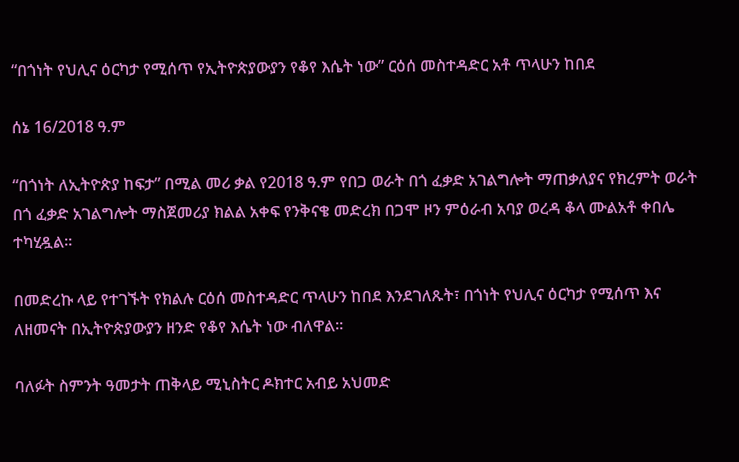“በጎነት የህሊና ዕርካታ የሚሰጥ የኢትዮጵያውያን የቆየ እሴት ነው” ርዕሰ መስተዳድር አቶ ጥላሁን ከበደ

ሰኔ 16/2018 ዓ.ም

“በጎነት ለኢትዮጵያ ከፍታ” በሚል መሪ ቃል የ2018 ዓ.ም የበጋ ወራት በጎ ፈቃድ አገልግሎት ማጠቃለያና የክረምት ወራት በጎ ፈቃድ አገልግሎት ማስጀመሪያ ክልል አቀፍ የንቅናቄ መድረክ በጋሞ ዞን ምዕራብ አባያ ወረዳ ቆላ ሙልአቶ ቀበሌ ተካሂዷል።

በመድረኩ ላይ የተገኙት የክልሉ ርዕሰ መስተዳድር ጥላሁን ከበደ እንደገለጹት፣ በጎነት የህሊና ዕርካታ የሚሰጥ እና ለዘመናት በኢትዮጵያውያን ዘንድ የቆየ እሴት ነው ብለዋል።

ባለፉት ስምንት ዓመታት ጠቅላይ ሚኒስትር ዶክተር አብይ አህመድ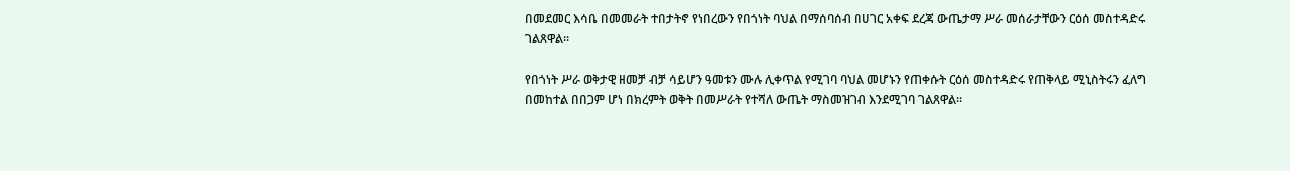በመደመር እሳቤ በመመራት ተበታትኖ የነበረውን የበጎነት ባህል በማሰባሰብ በሀገር አቀፍ ደረጃ ውጤታማ ሥራ መሰራታቸውን ርዕሰ መስተዳድሩ ገልጸዋል።

የበጎነት ሥራ ወቅታዊ ዘመቻ ብቻ ሳይሆን ዓመቱን ሙሉ ሊቀጥል የሚገባ ባህል መሆኑን የጠቀሱት ርዕሰ መስተዳድሩ የጠቅላይ ሚኒስትሩን ፈለግ በመከተል በበጋም ሆነ በክረምት ወቅት በመሥራት የተሻለ ውጤት ማስመዝገብ እንደሚገባ ገልጸዋል።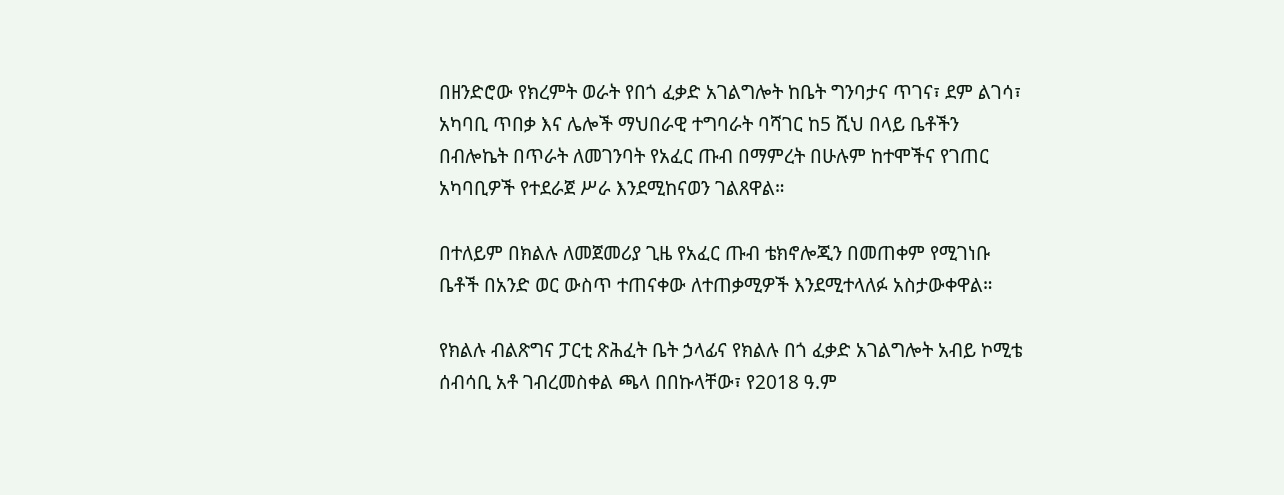በዘንድሮው የክረምት ወራት የበጎ ፈቃድ አገልግሎት ከቤት ግንባታና ጥገና፣ ደም ልገሳ፣ አካባቢ ጥበቃ እና ሌሎች ማህበራዊ ተግባራት ባሻገር ከ5 ሺህ በላይ ቤቶችን በብሎኬት በጥራት ለመገንባት የአፈር ጡብ በማምረት በሁሉም ከተሞችና የገጠር አካባቢዎች የተደራጀ ሥራ እንደሚከናወን ገልጸዋል።

በተለይም በክልሉ ለመጀመሪያ ጊዜ የአፈር ጡብ ቴክኖሎጂን በመጠቀም የሚገነቡ ቤቶች በአንድ ወር ውስጥ ተጠናቀው ለተጠቃሚዎች እንደሚተላለፉ አስታውቀዋል።

የክልሉ ብልጽግና ፓርቲ ጽሕፈት ቤት ኃላፊና የክልሉ በጎ ፈቃድ አገልግሎት አብይ ኮሚቴ ሰብሳቢ አቶ ገብረመስቀል ጫላ በበኩላቸው፣ የ2018 ዓ.ም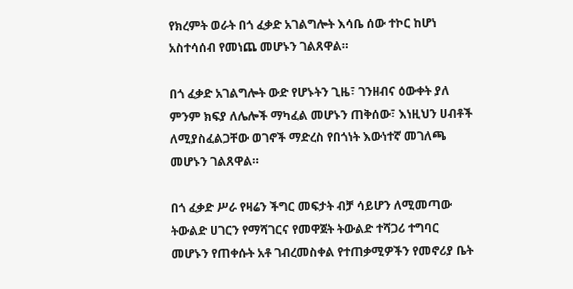የክረምት ወራት በጎ ፈቃድ አገልግሎት እሳቤ ሰው ተኮር ከሆነ አስተሳሰብ የመነጨ መሆኑን ገልጸዋል።

በጎ ፈቃድ አገልግሎት ውድ የሆኑትን ጊዜ፣ ገንዘብና ዕውቀት ያለ ምንም ክፍያ ለሌሎች ማካፈል መሆኑን ጠቅሰው፣ እነዚህን ሀብቶች ለሚያስፈልጋቸው ወገኖች ማድረስ የበጎነት እውነተኛ መገለጫ መሆኑን ገልጸዋል።

በጎ ፈቃድ ሥራ የዛሬን ችግር መፍታት ብቻ ሳይሆን ለሚመጣው ትውልድ ሀገርን የማሻገርና የመዋጀት ትውልድ ተሻጋሪ ተግባር መሆኑን የጠቀሱት አቶ ገብረመስቀል የተጠቃሚዎችን የመኖሪያ ቤት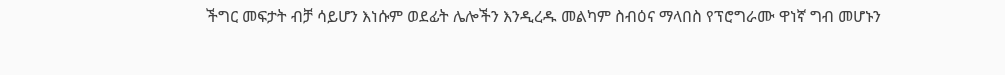ችግር መፍታት ብቻ ሳይሆን እነሱም ወደፊት ሌሎችን እንዲረዱ መልካም ስብዕና ማላበስ የፕሮግራሙ ዋነኛ ግብ መሆኑን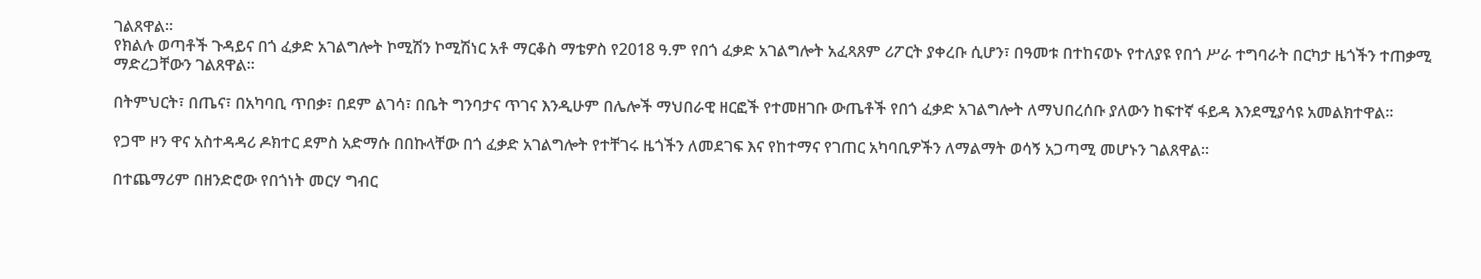ገልጸዋል።
የክልሉ ወጣቶች ጉዳይና በጎ ፈቃድ አገልግሎት ኮሚሽን ኮሚሽነር አቶ ማርቆስ ማቴዎስ የ2018 ዓ.ም የበጎ ፈቃድ አገልግሎት አፈጻጸም ሪፖርት ያቀረቡ ሲሆን፣ በዓመቱ በተከናወኑ የተለያዩ የበጎ ሥራ ተግባራት በርካታ ዜጎችን ተጠቃሚ ማድረጋቸውን ገልጸዋል።

በትምህርት፣ በጤና፣ በአካባቢ ጥበቃ፣ በደም ልገሳ፣ በቤት ግንባታና ጥገና እንዲሁም በሌሎች ማህበራዊ ዘርፎች የተመዘገቡ ውጤቶች የበጎ ፈቃድ አገልግሎት ለማህበረሰቡ ያለውን ከፍተኛ ፋይዳ እንደሚያሳዩ አመልክተዋል።

የጋሞ ዞን ዋና አስተዳዳሪ ዶክተር ደምስ አድማሱ በበኩላቸው በጎ ፈቃድ አገልግሎት የተቸገሩ ዜጎችን ለመደገፍ እና የከተማና የገጠር አካባቢዎችን ለማልማት ወሳኝ አጋጣሚ መሆኑን ገልጸዋል።

በተጨማሪም በዘንድሮው የበጎነት መርሃ ግብር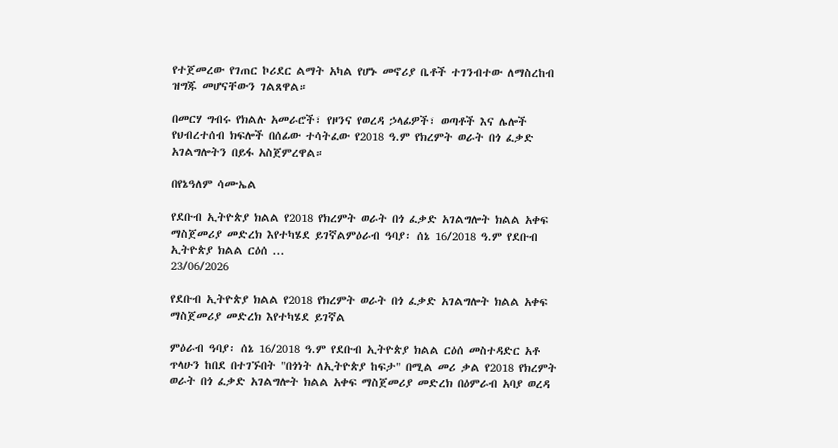የተጀመረው የገጠር ኮሪደር ልማት አካል የሆኑ መኖሪያ ቤቶች ተገንብተው ለማስረከብ ዝግጁ መሆናቸውን ገልጸዋል።

በመርሃ ግብሩ የክልሉ አመራሮች፣ የዞንና የወረዳ ኃላፊዎች፣ ወጣቶች እና ሌሎች የህብረተሰብ ክፍሎች በሰፊው ተሳትፈው የ2018 ዓ.ም የክረምት ወራት በጎ ፈቃድ አገልግሎትን በይፋ አስጀምረዋል።

በየኔዓለም ሳሙኤል

የደቡብ ኢትዮጵያ ክልል የ2018 የክረምት ወራት በጎ ፈቃድ አገልግሎት ክልል አቀፍ ማስጀመሪያ መድረክ እየተካሄደ ይገኛልምዕራብ ዓባያ፡ ሰኔ 16/2018 ዓ.ም የደቡብ ኢትዮጵያ ክልል ርዕሰ ...
23/06/2026

የደቡብ ኢትዮጵያ ክልል የ2018 የክረምት ወራት በጎ ፈቃድ አገልግሎት ክልል አቀፍ ማስጀመሪያ መድረክ እየተካሄደ ይገኛል

ምዕራብ ዓባያ፡ ሰኔ 16/2018 ዓ.ም የደቡብ ኢትዮጵያ ክልል ርዕሰ መስተዳድር አቶ ጥላሁን ከበደ በተገኙበት "በጎነት ለኢትዮጵያ ከፍታ" በሚል መሪ ቃል የ2018 የክረምት ወራት በጎ ፈቃድ አገልግሎት ክልል አቀፍ ማስጀመሪያ መድረክ በዕምራብ አባያ ወረዳ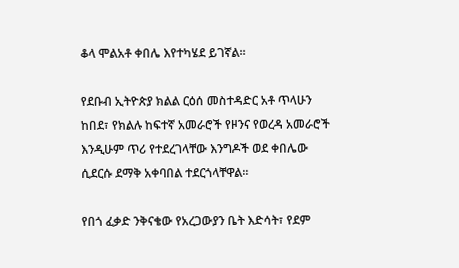ቆላ ሞልአቶ ቀበሌ እየተካሄደ ይገኛል፡፡

የደቡብ ኢትዮጵያ ክልል ርዕሰ መስተዳድር አቶ ጥላሁን ከበደ፣ የክልሉ ከፍተኛ አመራሮች የዞንና የወረዳ አመራሮች እንዲሁም ጥሪ የተደረገላቸው እንግዶች ወደ ቀበሌው ሲደርሱ ደማቅ አቀባበል ተደርጎላቸዋል።

የበጎ ፈቃድ ንቅናቄው የአረጋውያን ቤት እድሳት፣ የደም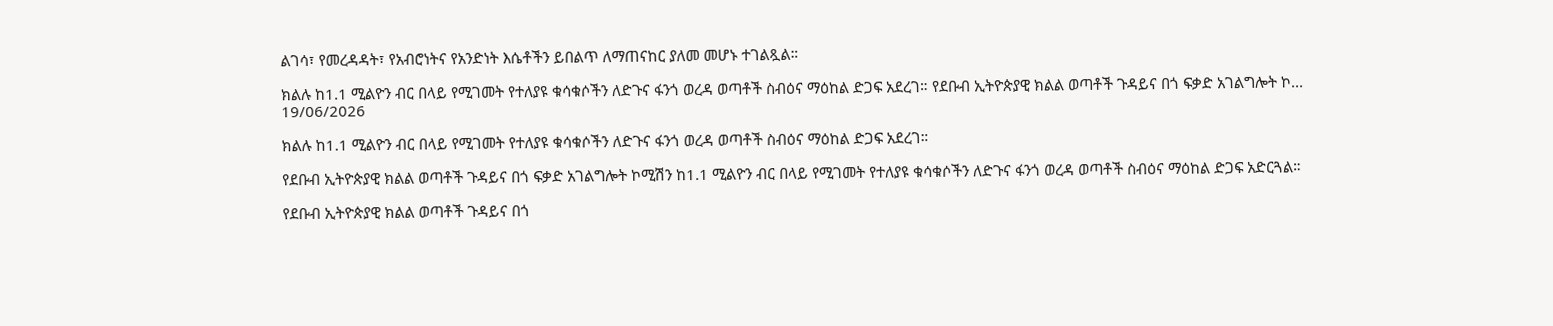ልገሳ፣ የመረዳዳት፣ የአብሮነትና የአንድነት እሴቶችን ይበልጥ ለማጠናከር ያለመ መሆኑ ተገልጿል።

ክልሉ ከ1.1 ሚልዮን ብር በላይ የሚገመት የተለያዩ ቁሳቁሶችን ለድጉና ፋንጎ ወረዳ ወጣቶች ስብዕና ማዕከል ድጋፍ አደረገ። የደቡብ ኢትዮጵያዊ ክልል ወጣቶች ጉዳይና በጎ ፍቃድ አገልግሎት ኮ...
19/06/2026

ክልሉ ከ1.1 ሚልዮን ብር በላይ የሚገመት የተለያዩ ቁሳቁሶችን ለድጉና ፋንጎ ወረዳ ወጣቶች ስብዕና ማዕከል ድጋፍ አደረገ።

የደቡብ ኢትዮጵያዊ ክልል ወጣቶች ጉዳይና በጎ ፍቃድ አገልግሎት ኮሚሽን ከ1.1 ሚልዮን ብር በላይ የሚገመት የተለያዩ ቁሳቁሶችን ለድጉና ፋንጎ ወረዳ ወጣቶች ስብዕና ማዕከል ድጋፍ አድርጓል።

የደቡብ ኢትዮጵያዊ ክልል ወጣቶች ጉዳይና በጎ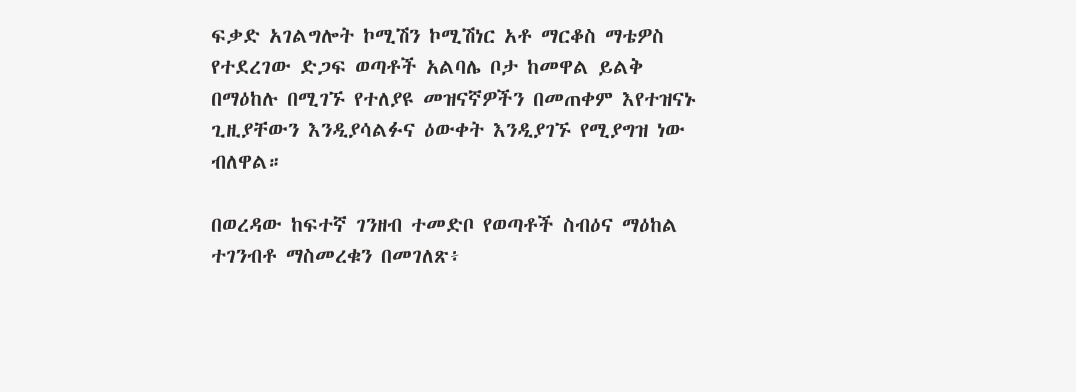ፍቃድ አገልግሎት ኮሚሽን ኮሚሽነር አቶ ማርቆስ ማቴዎስ የተደረገው ድጋፍ ወጣቶች አልባሌ ቦታ ከመዋል ይልቅ በማዕከሉ በሚገኙ የተለያዩ መዝናኛዎችን በመጠቀም እየተዝናኑ ጊዚያቸውን እንዲያሳልፉና ዕውቀት እንዲያገኙ የሚያግዝ ነው ብለዋል።

በወረዳው ከፍተኛ ገንዘብ ተመድቦ የወጣቶች ስብዕና ማዕከል ተገንብቶ ማስመረቁን በመገለጽ፥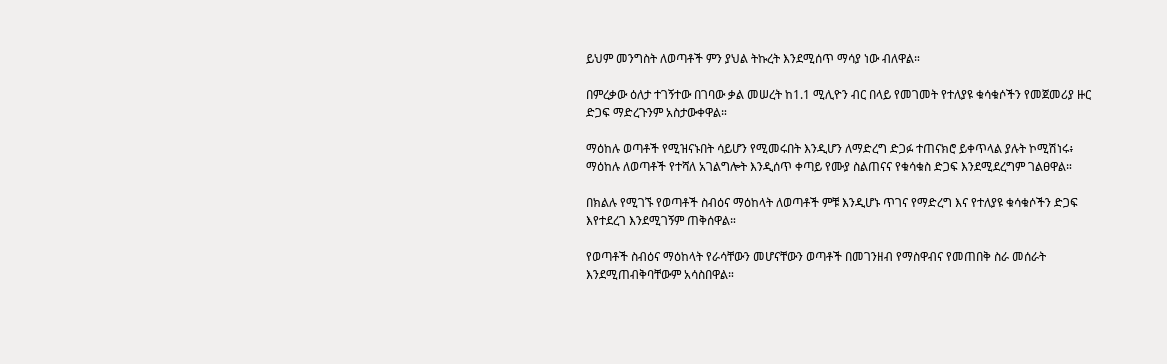ይህም መንግስት ለወጣቶች ምን ያህል ትኩረት እንደሚሰጥ ማሳያ ነው ብለዋል።

በምረቃው ዕለታ ተገኝተው በገባው ቃል መሠረት ከ1.1 ሚሊዮን ብር በላይ የመገመት የተለያዩ ቁሳቁሶችን የመጀመሪያ ዙር ድጋፍ ማድረጉንም አስታውቀዋል።

ማዕከሉ ወጣቶች የሚዝናኑበት ሳይሆን የሚመሩበት እንዲሆን ለማድረግ ድጋፉ ተጠናክሮ ይቀጥላል ያሉት ኮሚሽነሩ፥ ማዕከሉ ለወጣቶች የተሻለ አገልግሎት እንዲሰጥ ቀጣይ የሙያ ስልጠናና የቁሳቁስ ድጋፍ እንደሚደረግም ገልፀዋል።

በክልሉ የሚገኙ የወጣቶች ስብዕና ማዕከላት ለወጣቶች ምቹ እንዲሆኑ ጥገና የማድረግ እና የተለያዩ ቁሳቁሶችን ድጋፍ እየተደረገ እንደሚገኝም ጠቅሰዋል።

የወጣቶች ስብዕና ማዕከላት የራሳቸውን መሆናቸውን ወጣቶች በመገንዘብ የማስዋብና የመጠበቅ ስራ መሰራት እንደሚጠብቅባቸውም አሳስበዋል።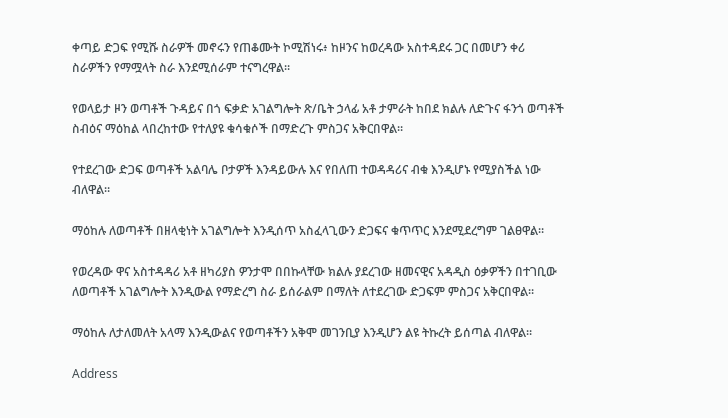ቀጣይ ድጋፍ የሚሹ ስራዎች መኖሩን የጠቆሙት ኮሚሽነሩ፥ ከዞንና ከወረዳው አስተዳደሩ ጋር በመሆን ቀሪ ስራዎችን የማሟላት ስራ እንደሚሰራም ተናግረዋል።

የወላይታ ዞን ወጣቶች ጉዳይና በጎ ፍቃድ አገልግሎት ጽ/ቤት ኃላፊ አቶ ታምራት ከበደ ክልሉ ለድጉና ፋንጎ ወጣቶች ስብዕና ማዕከል ላበረከተው የተለያዩ ቁሳቁሶች በማድረጉ ምስጋና አቅርበዋል።

የተደረገው ድጋፍ ወጣቶች አልባሌ ቦታዎች እንዳይውሉ እና የበለጠ ተወዳዳሪና ብቁ እንዲሆኑ የሚያስችል ነው ብለዋል።

ማዕከሉ ለወጣቶች በዘላቂነት አገልግሎት እንዲሰጥ አስፈላጊውን ድጋፍና ቁጥጥር እንደሚደረግም ገልፀዋል።

የወረዳው ዋና አስተዳዳሪ አቶ ዘካሪያስ ዎንታሞ በበኩላቸው ክልሉ ያደረገው ዘመናዊና አዳዲስ ዕቃዎችን በተገቢው ለወጣቶች አገልግሎት እንዲውል የማድረግ ስራ ይሰራልም በማለት ለተደረገው ድጋፍም ምስጋና አቅርበዋል።

ማዕከሉ ለታለመለት አላማ እንዲውልና የወጣቶችን አቅሞ መገንቢያ እንዲሆን ልዩ ትኩረት ይሰጣል ብለዋል።

Address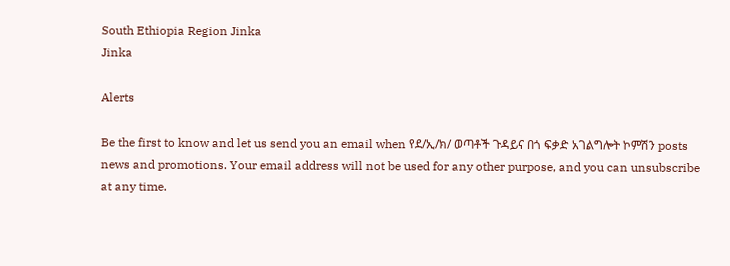South Ethiopia Region Jinka
Jinka

Alerts

Be the first to know and let us send you an email when የደ/ኢ/ክ/ ወጣቶች ጉዳይና በጎ ፍቃድ አገልግሎት ኮምሽን posts news and promotions. Your email address will not be used for any other purpose, and you can unsubscribe at any time.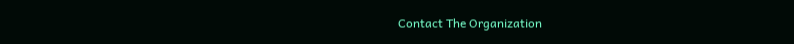Contact The Organization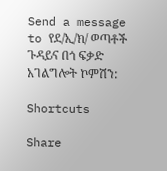Send a message to የደ/ኢ/ክ/ ወጣቶች ጉዳይና በጎ ፍቃድ አገልግሎት ኮምሽን:

Shortcuts

Share